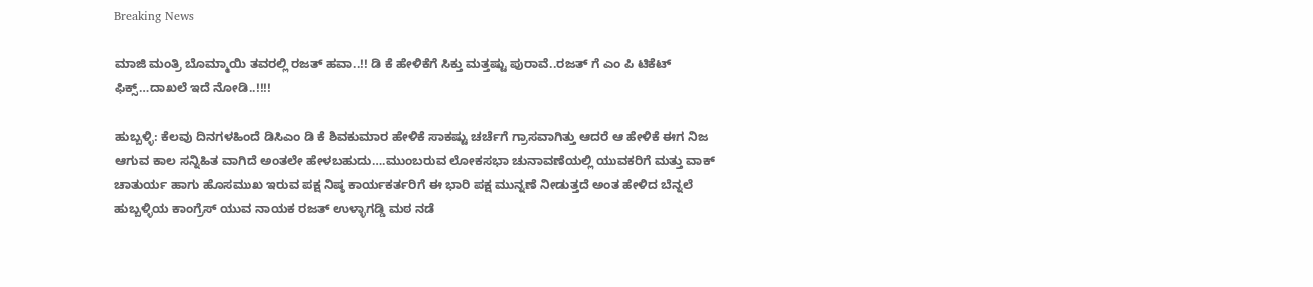Breaking News

ಮಾಜಿ ಮಂತ್ರಿ ಬೊಮ್ಮಾಯಿ ತವರಲ್ಲಿ ರಜತ್ ಹವಾ..!! ಡಿ ಕೆ ಹೇಳಿಕೆಗೆ ಸಿಕ್ತು ಮತ್ತಷ್ಟು ಪುರಾವೆ..ರಜತ್ ಗೆ ಎಂ ಪಿ ಟಿಕೆಟ್ ಫಿಕ್ಸ್…ದಾಖಲೆ ಇದೆ ನೋಡಿ..!!!!

ಹುಬ್ಬಳ್ಳಿ: ಕೆಲವು ದಿನಗಳ‌ಹಿಂದೆ ಡಿಸಿಎಂ ಡಿ ಕೆ ಶಿವಕುಮಾರ ಹೇಳಿಕೆ ಸಾಕಷ್ಟು ಚರ್ಚೆಗೆ ಗ್ರಾಸವಾಗಿತ್ತು ಆದರೆ ಆ ಹೇಳಿಕೆ ಈಗ ನಿಜ ಆಗುವ ಕಾಲ‌ ಸನ್ನಿಹಿತ ವಾಗಿದೆ ಅಂತಲೇ ಹೇಳಬಹುದು….ಮುಂಬರುವ ಲೋಕಸಭಾ ಚುನಾವಣೆಯಲ್ಲಿ ಯುವಕರಿಗೆ ಮತ್ತು ವಾಕ್ ಚಾತುರ್ಯ ಹಾಗು ಹೊಸಮುಖ ಇರುವ ಪಕ್ಷ ನಿಷ್ಠ ಕಾರ್ಯಕರ್ತರಿಗೆ ಈ ಭಾರಿ ಪಕ್ಷ ಮುನ್ನಣೆ ನೀಡುತ್ತದೆ ಅಂತ ಹೇಳಿದ ಬೆನ್ನಲೆ ಹುಬ್ಬಳ್ಳಿಯ ಕಾಂಗ್ರೆಸ್ ಯುವ ನಾಯಕ ರಜತ್ ಉಳ್ಳಾಗಡ್ಡಿ ಮಠ ನಡೆ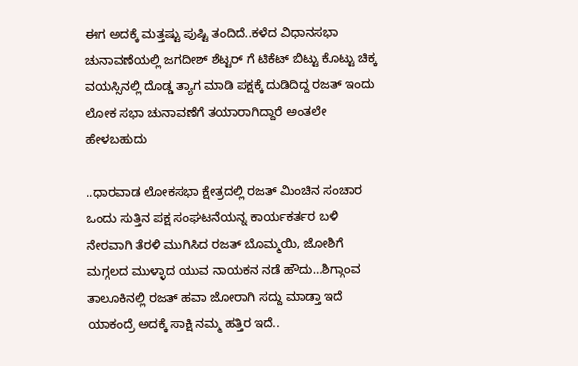ಈಗ ಅದಕ್ಕೆ ಮತ್ತಷ್ಟು ಪುಷ್ಟಿ ತಂದಿದೆ..ಕಳೆದ ವಿಧಾನಸಭಾ ಚುನಾವಣೆಯಲ್ಲಿ ಜಗದೀಶ್ ಶೆಟ್ಟರ್ ಗೆ ಟಿಕೆಟ್ ಬಿಟ್ಟು ಕೊಟ್ಟು ಚಿಕ್ಕ ವಯಸ್ಸಿನಲ್ಲಿ ದೊಡ್ಡ ತ್ಯಾಗ ಮಾಡಿ ಪಕ್ಷಕ್ಕೆ ದುಡಿದಿದ್ದ ರಜತ್ ಇಂದು ಲೋಕ ಸಭಾ ಚುನಾವಣೆಗೆ ತಯಾರಾಗಿದ್ದಾರೆ ಅಂತಲೇ ಹೇಳಬಹುದು

..ಧಾರವಾಡ ಲೋಕಸಭಾ ಕ್ಷೇತ್ರದಲ್ಲಿ ರಜತ್ ಮಿಂಚಿನ ಸಂಚಾರ ಒಂದು ಸುತ್ತಿನ ಪಕ್ಷ ಸಂಘಟನೆಯನ್ನ ಕಾರ್ಯಕರ್ತರ ಬಳಿ ನೇರವಾಗಿ ತೆರಳಿ ಮುಗಿಸಿದ ರಜತ್ ಬೊಮ್ಮಯಿ, ಜೋಶಿಗೆ ಮಗ್ಗಲದ ಮುಳ್ಳಾದ ಯುವ ನಾಯಕನ ನಡೆ ಹೌದು…ಶಿಗ್ಗಾಂವ ತಾಲೂಕಿನಲ್ಲಿ ರಜತ್ ಹವಾ ಜೋರಾಗಿ ಸದ್ದು ಮಾಡ್ತಾ ಇದೆ ಯಾಕಂದ್ರೆ ಅದಕ್ಕೆ ಸಾಕ್ಷಿ ನಮ್ಮ ಹತ್ತಿರ ಇದೆ..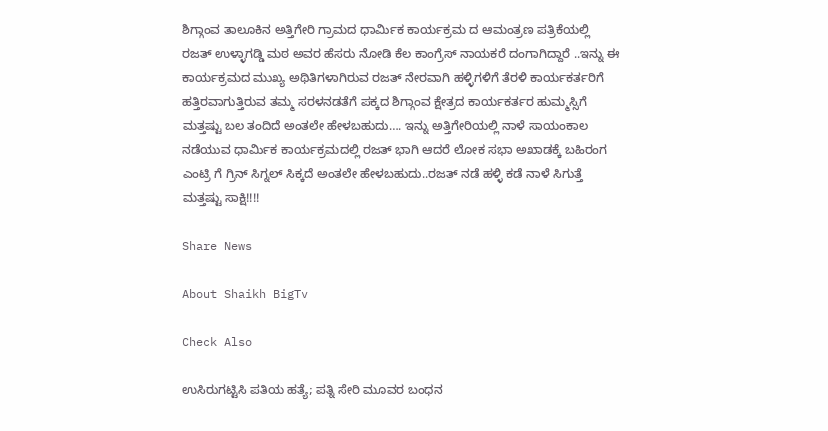ಶಿಗ್ಗಾಂವ ತಾಲೂಕಿನ ಅತ್ತಿಗೇರಿ ಗ್ರಾಮದ ಧಾರ್ಮಿಕ ಕಾರ್ಯಕ್ರಮ ದ ಆಮಂತ್ರಣ ಪತ್ರಿಕೆಯಲ್ಲಿ ರಜತ್ ಉಳ್ಳಾಗಡ್ಡಿ ಮಠ ಅವರ ಹೆಸರು ನೋಡಿ ಕೆಲ ಕಾಂಗ್ರೆಸ್ ನಾಯಕರೆ ದಂಗಾಗಿದ್ದಾರೆ ..ಇನ್ನು ಈ ಕಾರ್ಯಕ್ರಮದ ಮುಖ್ಯ ಅಥಿತಿಗಳಾಗಿರುವ ರಜತ್ ನೇರವಾಗಿ ಹಳ್ಳಿಗಳಿಗೆ ತೆರಳಿ ಕಾರ್ಯಕರ್ತರಿಗೆ ಹತ್ತಿರವಾಗುತ್ತಿರುವ ತಮ್ಮ ಸರಳ‌ನಡತೆಗೆ ಪಕ್ಕದ ಶಿಗ್ಗಾಂವ ಕ್ಷೇತ್ರದ ಕಾರ್ಯಕರ್ತರ ಹುಮ್ಮಸ್ಸಿಗೆ ಮತ್ತಷ್ಟು ಬಲ‌ ತಂದಿದೆ ಅಂತಲೇ ಹೇಳಬಹುದು…. ಇನ್ನು ಅತ್ತಿಗೇರಿಯಲ್ಲಿ ನಾಳೆ‌ ಸಾಯಂಕಾಲ‌ ನಡೆಯುವ ಧಾರ್ಮಿಕ ಕಾರ್ಯಕ್ರಮದಲ್ಲಿ ರಜತ್ ಭಾಗಿ ಆದರೆ ಲೋಕ ಸಭಾ ಅಖಾಡಕ್ಕೆ ಬಹಿರಂಗ ಎಂಟ್ರಿ ಗೆ ಗ್ರಿನ್ ಸಿಗ್ನಲ್ ಸಿಕ್ಕದೆ ಅಂತಲೇ ಹೇಳಬಹುದು..ರಜತ್ ನಡೆ ಹಳ್ಳಿ ಕಡೆ ನಾಳೆ ಸಿಗುತ್ತೆ ಮತ್ತಷ್ಟು ಸಾಕ್ಷಿ!!!!

Share News

About Shaikh BigTv

Check Also

ಉಸಿರುಗಟ್ಟಿಸಿ ಪತಿಯ ಹತ್ಯೆ; ಪತ್ನಿ ಸೇರಿ ಮೂವರ ಬಂಧನ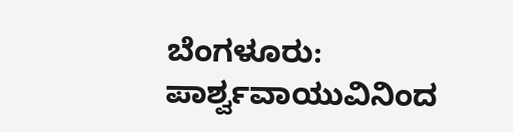ಬೆಂಗಳೂರು: ಪಾರ್ಶ್ವವಾಯುವಿನಿಂದ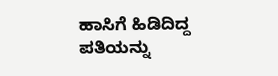ಹಾಸಿಗೆ ಹಿಡಿದಿದ್ದ ಪತಿಯನ್ನು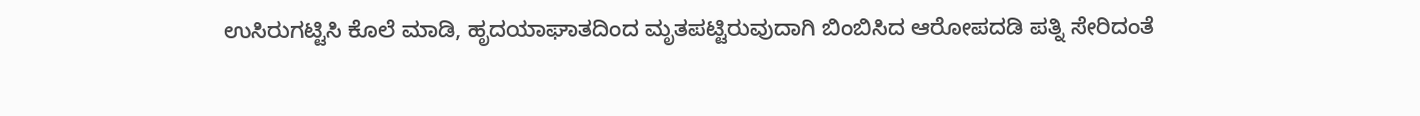ಉಸಿರುಗಟ್ಟಿಸಿ ಕೊಲೆ ಮಾಡಿ, ಹೃದಯಾಘಾತದಿಂದ ಮೃತಪಟ್ಟಿರುವುದಾಗಿ ಬಿಂಬಿಸಿದ ಆರೋಪದಡಿ ಪತ್ನಿ ಸೇರಿದಂತೆ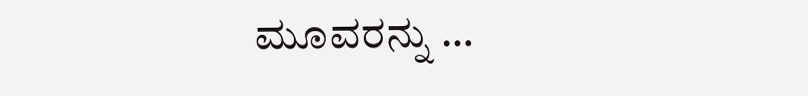ಮೂವರನ್ನು …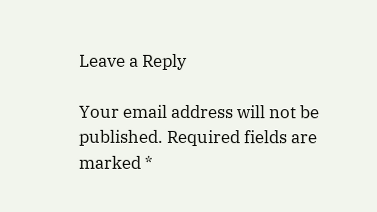Leave a Reply

Your email address will not be published. Required fields are marked *